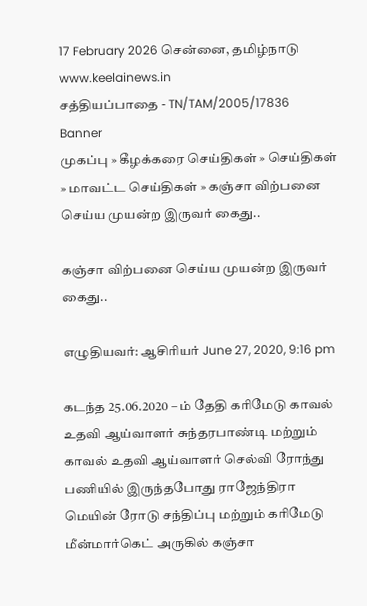17 February 2026 சென்னை, தமிழ்நாடு
www.keelainews.in
சத்தியப்பாதை - TN/TAM/2005/17836
Banner
முகப்பு » கீழக்கரை செய்திகள் » செய்திகள் » மாவட்ட செய்திகள் » கஞ்சா விற்பனை செய்ய முயன்ற இருவர் கைது..

கஞ்சா விற்பனை செய்ய முயன்ற இருவர் கைது..

எழுதியவர்: ஆசிரியர் June 27, 2020, 9:16 pm

கடந்த 25.06.2020 – ம் தேதி கரிமேடு காவல் உதவி ஆய்வாளர் சுந்தரபாண்டி மற்றும் காவல் உதவி ஆய்வாளர் செல்வி ரோந்து பணியில் இருந்தபோது ராஜேந்திரா மெயின் ரோடு சந்திப்பு மற்றும் கரிமேடு மீன்மார்கெட் அருகில் கஞ்சா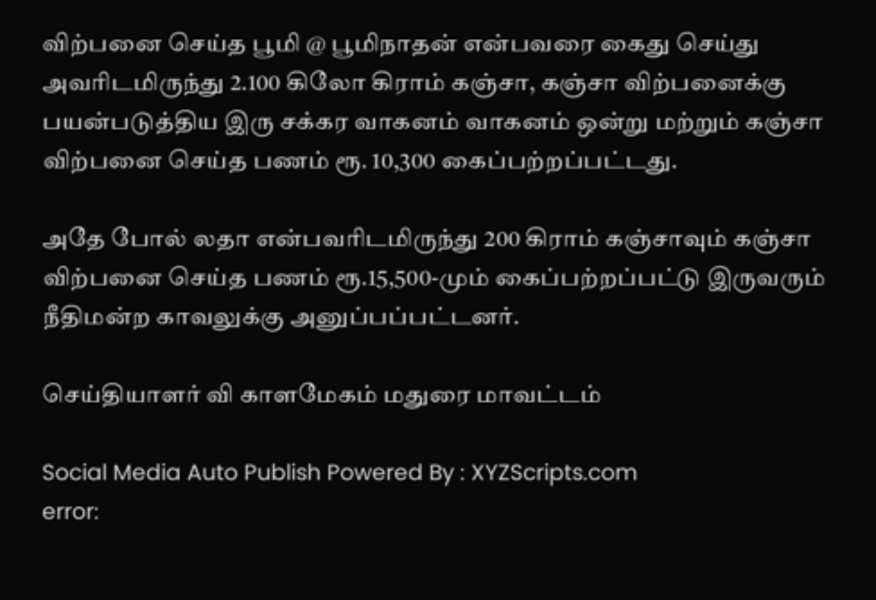விற்பனை செய்த பூமி @ பூமிநாதன் என்பவரை கைது செய்து அவரிடமிருந்து 2.100 கிலோ கிராம் கஞ்சா, கஞ்சா விற்பனைக்கு பயன்படுத்திய இரு சக்கர வாகனம் வாகனம் ஒன்று மற்றும் கஞ்சா விற்பனை செய்த பணம் ரூ. 10,300 கைப்பற்றப்பட்டது.

அதே போல் லதா என்பவரிடமிருந்து 200 கிராம் கஞ்சாவும் கஞ்சா விற்பனை செய்த பணம் ரூ.15,500-மும் கைப்பற்றப்பட்டு இருவரும் நீதிமன்ற காவலுக்கு அனுப்பப்பட்டனர்.

செய்தியாளர் வி காளமேகம் மதுரை மாவட்டம்

Social Media Auto Publish Powered By : XYZScripts.com
error: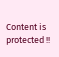Content is protected !!